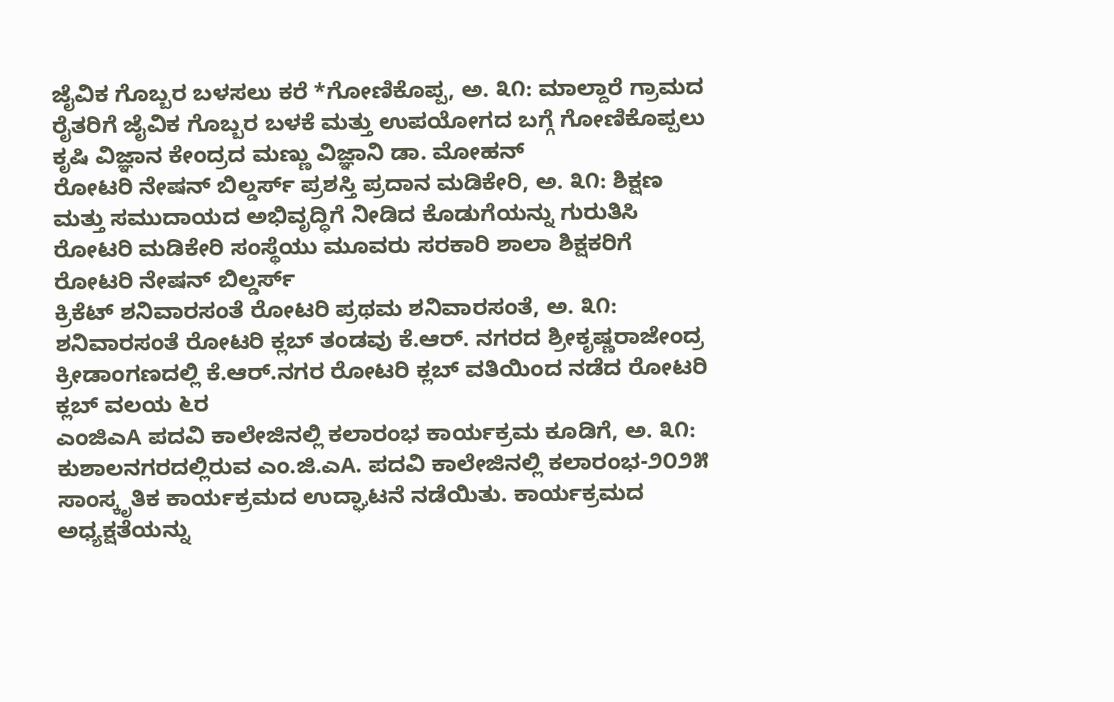ಜೈವಿಕ ಗೊಬ್ಬರ ಬಳಸಲು ಕರೆ *ಗೋಣಿಕೊಪ್ಪ, ಅ. ೩೧: ಮಾಲ್ದಾರೆ ಗ್ರಾಮದ ರೈತರಿಗೆ ಜೈವಿಕ ಗೊಬ್ಬರ ಬಳಕೆ ಮತ್ತು ಉಪಯೋಗದ ಬಗ್ಗೆ ಗೋಣಿಕೊಪ್ಪಲು ಕೃಷಿ ವಿಜ್ಞಾನ ಕೇಂದ್ರದ ಮಣ್ಣು ವಿಜ್ಞಾನಿ ಡಾ. ಮೋಹನ್
ರೋಟರಿ ನೇಷನ್ ಬಿಲ್ಡರ್ಸ್ ಪ್ರಶಸ್ತಿ ಪ್ರದಾನ ಮಡಿಕೇರಿ, ಅ. ೩೧: ಶಿಕ್ಷಣ ಮತ್ತು ಸಮುದಾಯದ ಅಭಿವೃದ್ಧಿಗೆ ನೀಡಿದ ಕೊಡುಗೆಯನ್ನು ಗುರುತಿಸಿ ರೋಟರಿ ಮಡಿಕೇರಿ ಸಂಸ್ಥೆಯು ಮೂವರು ಸರಕಾರಿ ಶಾಲಾ ಶಿಕ್ಷಕರಿಗೆ ರೋಟರಿ ನೇಷನ್ ಬಿಲ್ಡರ್ಸ್
ಕ್ರಿಕೆಟ್ ಶನಿವಾರಸಂತೆ ರೋಟರಿ ಪ್ರಥಮ ಶನಿವಾರಸಂತೆ, ಅ. ೩೧: ಶನಿವಾರಸಂತೆ ರೋಟರಿ ಕ್ಲಬ್ ತಂಡವು ಕೆ.ಆರ್. ನಗರದ ಶ್ರೀಕೃಷ್ಣರಾಜೇಂದ್ರ ಕ್ರೀಡಾಂಗಣದಲ್ಲಿ ಕೆ.ಆರ್.ನಗರ ರೋಟರಿ ಕ್ಲಬ್ ವತಿಯಿಂದ ನಡೆದ ರೋಟರಿ ಕ್ಲಬ್ ವಲಯ ೬ರ
ಎಂಜಿಎA ಪದವಿ ಕಾಲೇಜಿನಲ್ಲಿ ಕಲಾರಂಭ ಕಾರ್ಯಕ್ರಮ ಕೂಡಿಗೆ, ಅ. ೩೧: ಕುಶಾಲನಗರದಲ್ಲಿರುವ ಎಂ.ಜಿ.ಎA. ಪದವಿ ಕಾಲೇಜಿನಲ್ಲಿ ಕಲಾರಂಭ-೨೦೨೫ ಸಾಂಸ್ಕೃತಿಕ ಕಾರ್ಯಕ್ರಮದ ಉದ್ಘಾಟನೆ ನಡೆಯಿತು. ಕಾರ್ಯಕ್ರಮದ ಅಧ್ಯಕ್ಷತೆಯನ್ನು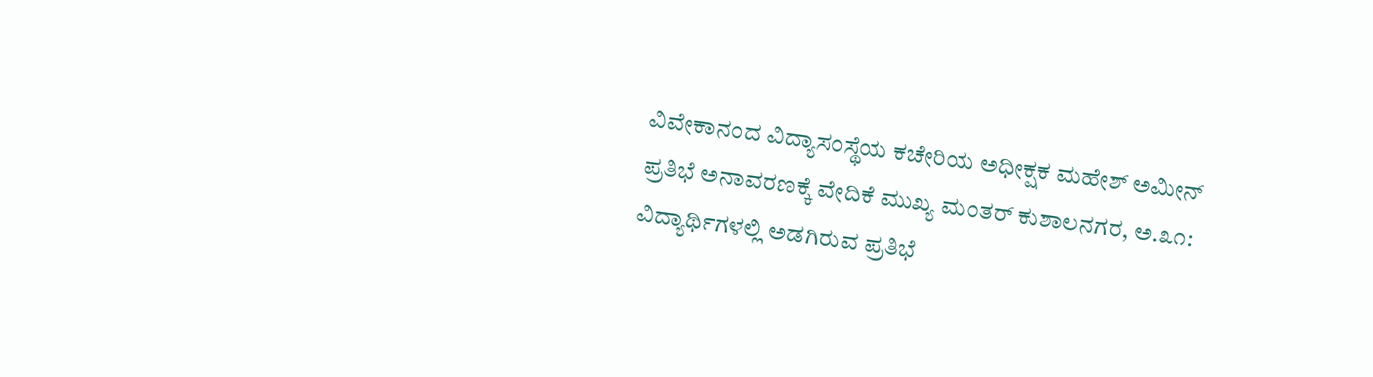ವಿವೇಕಾನಂದ ವಿದ್ಯಾಸಂಸ್ಥೆಯ ಕಚೇರಿಯ ಅಧೀಕ್ಷಕ ಮಹೇಶ್ ಅಮೀನ್
ಪ್ರತಿಭೆ ಅನಾವರಣಕ್ಕೆ ವೇದಿಕೆ ಮುಖ್ಯ ಮಂತರ್ ಕುಶಾಲನಗರ, ಅ.೩೧: ವಿದ್ಯಾರ್ಥಿಗಳಲ್ಲಿ ಅಡಗಿರುವ ಪ್ರತಿಭೆ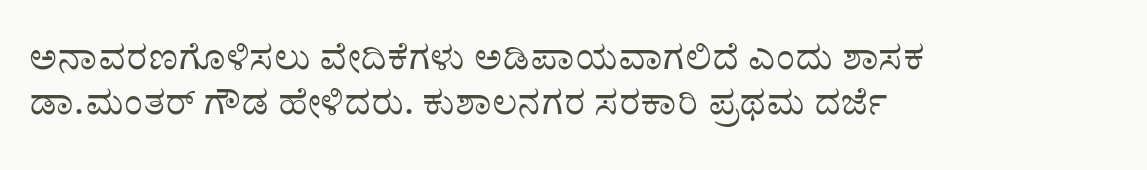ಅನಾವರಣಗೊಳಿಸಲು ವೇದಿಕೆಗಳು ಅಡಿಪಾಯವಾಗಲಿದೆ ಎಂದು ಶಾಸಕ ಡಾ.ಮಂತರ್ ಗೌಡ ಹೇಳಿದರು. ಕುಶಾಲನಗರ ಸರಕಾರಿ ಪ್ರಥಮ ದರ್ಜೆ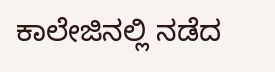ಕಾಲೇಜಿನಲ್ಲಿ ನಡೆದ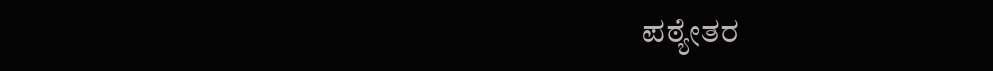ಪಠ್ಯೇತರ